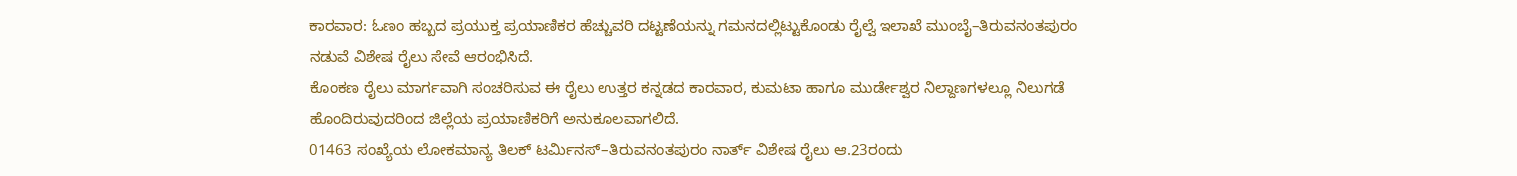ಕಾರವಾರ: ಓಣಂ ಹಬ್ಬದ ಪ್ರಯುಕ್ತ ಪ್ರಯಾಣಿಕರ ಹೆಚ್ಚುವರಿ ದಟ್ಟಣೆಯನ್ನು ಗಮನದಲ್ಲಿಟ್ಟುಕೊಂಡು ರೈಲ್ವೆ ಇಲಾಖೆ ಮುಂಬೈ–ತಿರುವನಂತಪುರಂ ನಡುವೆ ವಿಶೇಷ ರೈಲು ಸೇವೆ ಆರಂಭಿಸಿದೆ.
ಕೊಂಕಣ ರೈಲು ಮಾರ್ಗವಾಗಿ ಸಂಚರಿಸುವ ಈ ರೈಲು ಉತ್ತರ ಕನ್ನಡದ ಕಾರವಾರ, ಕುಮಟಾ ಹಾಗೂ ಮುರ್ಡೇಶ್ವರ ನಿಲ್ದಾಣಗಳಲ್ಲೂ ನಿಲುಗಡೆ ಹೊಂದಿರುವುದರಿಂದ ಜಿಲ್ಲೆಯ ಪ್ರಯಾಣಿಕರಿಗೆ ಅನುಕೂಲವಾಗಲಿದೆ.
01463 ಸಂಖ್ಯೆಯ ಲೋಕಮಾನ್ಯ ತಿಲಕ್ ಟರ್ಮಿನಸ್–ತಿರುವನಂತಪುರಂ ನಾರ್ತ್ ವಿಶೇಷ ರೈಲು ಆ.23ರಂದು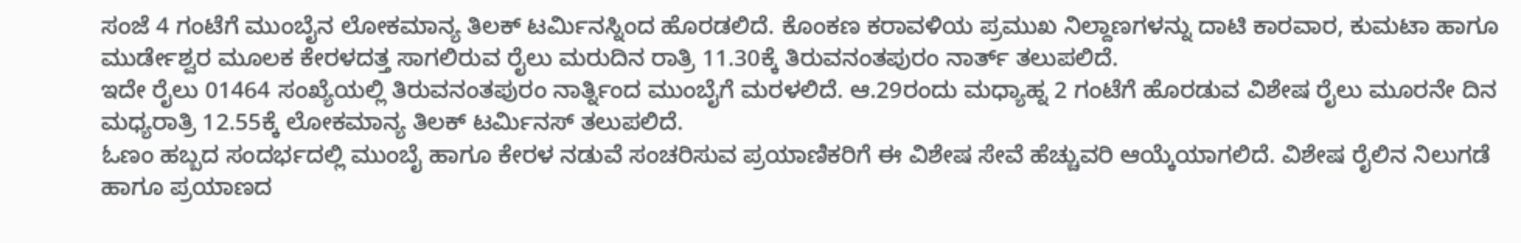ಸಂಜೆ 4 ಗಂಟೆಗೆ ಮುಂಬೈನ ಲೋಕಮಾನ್ಯ ತಿಲಕ್ ಟರ್ಮಿನಸ್ನಿಂದ ಹೊರಡಲಿದೆ. ಕೊಂಕಣ ಕರಾವಳಿಯ ಪ್ರಮುಖ ನಿಲ್ದಾಣಗಳನ್ನು ದಾಟಿ ಕಾರವಾರ, ಕುಮಟಾ ಹಾಗೂ ಮುರ್ಡೇಶ್ವರ ಮೂಲಕ ಕೇರಳದತ್ತ ಸಾಗಲಿರುವ ರೈಲು ಮರುದಿನ ರಾತ್ರಿ 11.30ಕ್ಕೆ ತಿರುವನಂತಪುರಂ ನಾರ್ತ್ ತಲುಪಲಿದೆ.
ಇದೇ ರೈಲು 01464 ಸಂಖ್ಯೆಯಲ್ಲಿ ತಿರುವನಂತಪುರಂ ನಾರ್ತ್ನಿಂದ ಮುಂಬೈಗೆ ಮರಳಲಿದೆ. ಆ.29ರಂದು ಮಧ್ಯಾಹ್ನ 2 ಗಂಟೆಗೆ ಹೊರಡುವ ವಿಶೇಷ ರೈಲು ಮೂರನೇ ದಿನ ಮಧ್ಯರಾತ್ರಿ 12.55ಕ್ಕೆ ಲೋಕಮಾನ್ಯ ತಿಲಕ್ ಟರ್ಮಿನಸ್ ತಲುಪಲಿದೆ.
ಓಣಂ ಹಬ್ಬದ ಸಂದರ್ಭದಲ್ಲಿ ಮುಂಬೈ ಹಾಗೂ ಕೇರಳ ನಡುವೆ ಸಂಚರಿಸುವ ಪ್ರಯಾಣಿಕರಿಗೆ ಈ ವಿಶೇಷ ಸೇವೆ ಹೆಚ್ಚುವರಿ ಆಯ್ಕೆಯಾಗಲಿದೆ. ವಿಶೇಷ ರೈಲಿನ ನಿಲುಗಡೆ ಹಾಗೂ ಪ್ರಯಾಣದ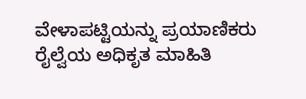ವೇಳಾಪಟ್ಟಿಯನ್ನು ಪ್ರಯಾಣಿಕರು ರೈಲ್ವೆಯ ಅಧಿಕೃತ ಮಾಹಿತಿ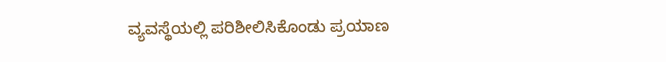ವ್ಯವಸ್ಥೆಯಲ್ಲಿ ಪರಿಶೀಲಿಸಿಕೊಂಡು ಪ್ರಯಾಣ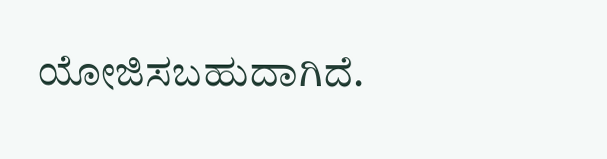ಯೋಜಿಸಬಹುದಾಗಿದೆ.